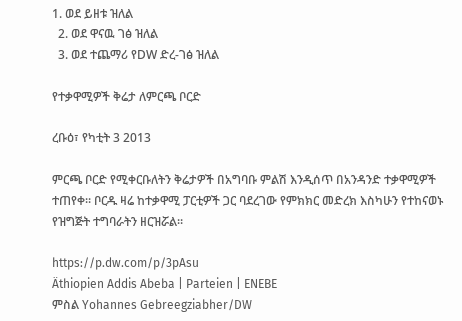1. ወደ ይዘቱ ዝለል
  2. ወደ ዋናዉ ገፅ ዝለል
  3. ወደ ተጨማሪ የDW ድረ-ገፅ ዝለል

የተቃዋሚዎች ቅሬታ ለምርጫ ቦርድ

ረቡዕ፣ የካቲት 3 2013

ምርጫ ቦርድ የሚቀርቡለትን ቅሬታዎች በአግባቡ ምልሽ እንዲሰጥ በአንዳንድ ተቃዋሚዎች ተጠየቀ። ቦርዱ ዛሬ ከተቃዋሚ ፓርቲዎች ጋር ባደረገው የምክክር መድረክ እስካሁን የተከናወኑ የዝግጅት ተግባራትን ዘርዝሯል።

https://p.dw.com/p/3pAsu
Äthiopien Addis Abeba | Parteien | ENEBE
ምስል Yohannes Gebreegziabher/DW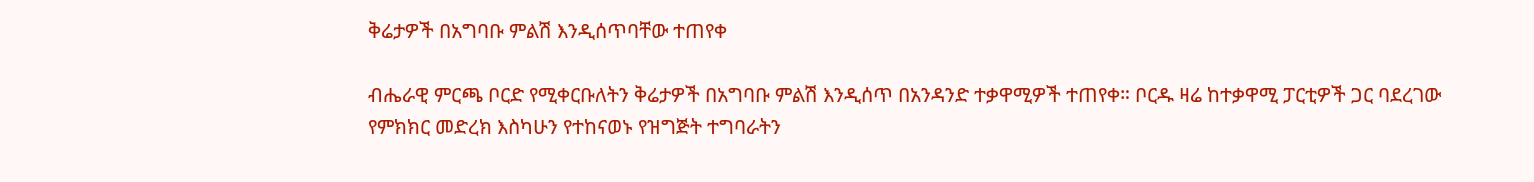ቅሬታዎች በአግባቡ ምልሽ እንዲሰጥባቸው ተጠየቀ

ብሔራዊ ምርጫ ቦርድ የሚቀርቡለትን ቅሬታዎች በአግባቡ ምልሽ እንዲሰጥ በአንዳንድ ተቃዋሚዎች ተጠየቀ። ቦርዱ ዛሬ ከተቃዋሚ ፓርቲዎች ጋር ባደረገው የምክክር መድረክ እስካሁን የተከናወኑ የዝግጅት ተግባራትን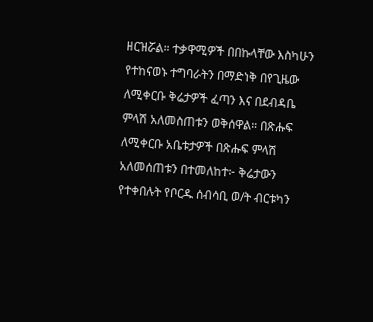ዘርዝሯል። ተቃዋሚዎች በበኩላቸው እስካሁን የተከናወኑ ተግባራትን በማድነቅ በየጊዜው ለሚቀርቡ ቅሬታዎች ፈጣን እና በደብዳቤ ምላሽ አለመስጠቱን ወቅሰዋል። በጽሑፍ ለሚቀርቡ አቤቱታዎች በጽሑፍ ምላሽ አለመሰጠቱን በተመለከተ፦ ቅሬታውን የተቀበሉት የቦርዱ ሰብሳቢ ወ/ት ብርቱካን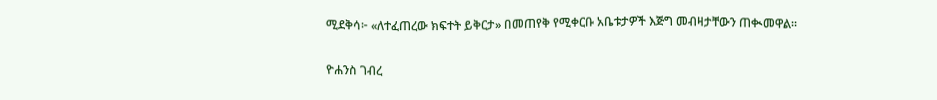ሚደቅሳ፦ «ለተፈጠረው ክፍተት ይቅርታ» በመጠየቅ የሚቀርቡ አቤቱታዎች እጅግ መብዛታቸውን ጠቊመዋል።

ዮሐንስ ገብረ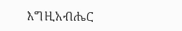እግዚአብሔር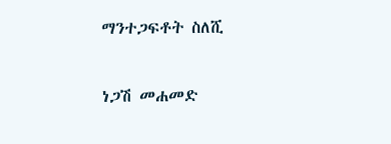ማንተጋፍቶት ስለሺ

ነጋሽ መሐመድ